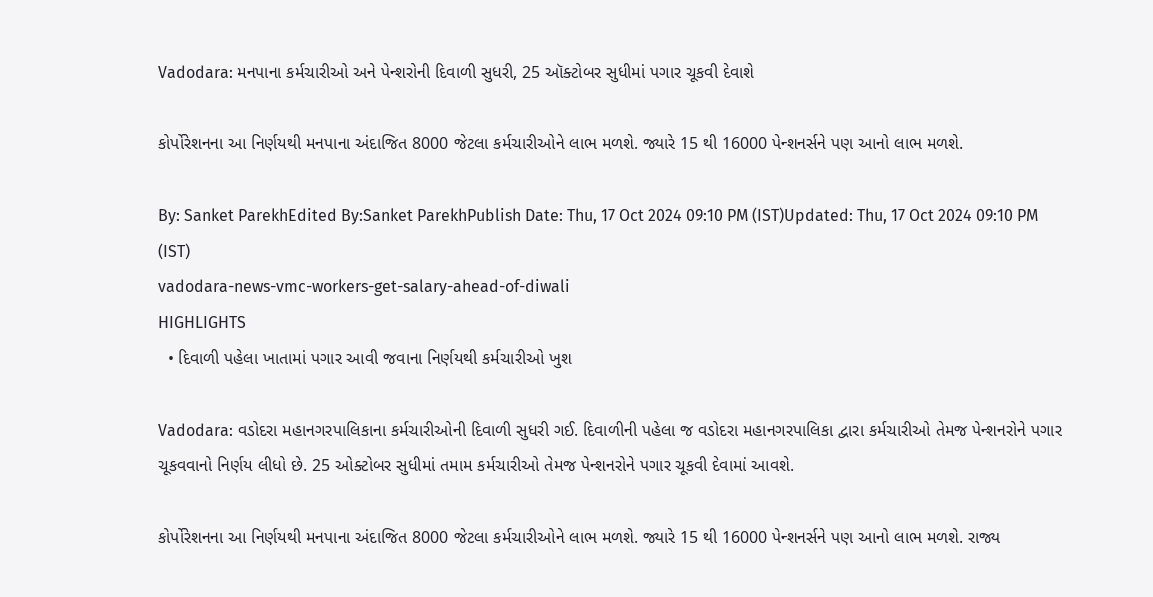Vadodara: મનપાના કર્મચારીઓ અને પેન્શરોની દિવાળી સુધરી, 25 ઑક્ટોબર સુધીમાં પગાર ચૂકવી દેવાશે

કોર્પોરેશનના આ નિર્ણયથી મનપાના અંદાજિત 8000 જેટલા કર્મચારીઓને લાભ મળશે. જ્યારે 15 થી 16000 પેન્શનર્સને પણ આનો લાભ મળશે.

By: Sanket ParekhEdited By:Sanket ParekhPublish Date: Thu, 17 Oct 2024 09:10 PM (IST)Updated: Thu, 17 Oct 2024 09:10 PM (IST)
vadodara-news-vmc-workers-get-salary-ahead-of-diwali
HIGHLIGHTS
  • દિવાળી પહેલા ખાતામાં પગાર આવી જવાના નિર્ણયથી કર્મચારીઓ ખુશ

Vadodara: વડોદરા મહાનગરપાલિકાના કર્મચારીઓની દિવાળી સુધરી ગઈ. દિવાળીની પહેલા જ વડોદરા મહાનગરપાલિકા દ્વારા કર્મચારીઓ તેમજ પેન્શનરોને પગાર ચૂકવવાનો નિર્ણય લીધો છે. 25 ઓક્ટોબર સુધીમાં તમામ કર્મચારીઓ તેમજ પેન્શનરોને પગાર ચૂકવી દેવામાં આવશે.

કોર્પોરેશનના આ નિર્ણયથી મનપાના અંદાજિત 8000 જેટલા કર્મચારીઓને લાભ મળશે. જ્યારે 15 થી 16000 પેન્શનર્સને પણ આનો લાભ મળશે. રાજ્ય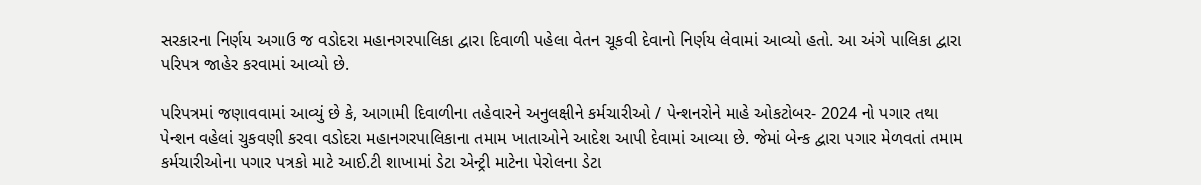સરકારના નિર્ણય અગાઉ જ વડોદરા મહાનગરપાલિકા દ્વારા દિવાળી પહેલા વેતન ચૂકવી દેવાનો નિર્ણય લેવામાં આવ્યો હતો. આ અંગે પાલિકા દ્વારા પરિપત્ર જાહેર કરવામાં આવ્યો છે.

પરિપત્રમાં જણાવવામાં આવ્યું છે કે, આગામી દિવાળીના તહેવારને અનુલક્ષીને કર્મચારીઓ / પેન્શનરોને માહે ઓકટોબર- 2024 નો પગાર તથા પેન્શન વહેલાં ચુકવણી કરવા વડોદરા મહાનગરપાલિકાના તમામ ખાતાઓને આદેશ આપી દેવામાં આવ્યા છે. જેમાં બેન્ક દ્વારા પગાર મેળવતાં તમામ કર્મચારીઓના પગાર પત્રકો માટે આઈ.ટી શાખામાં ડેટા એન્ટ્રી માટેના પેરોલના ડેટા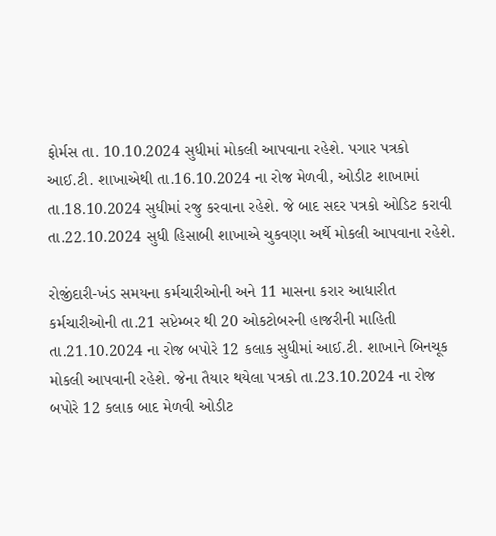ફોર્મસ તા. 10.10.2024 સુધીમાં મોકલી આપવાના રહેશે. પગાર પત્રકો આઈ.ટી. શાખાએથી તા.16.10.2024 ના રોજ મેળવી, ઓડીટ શાખામાં તા.18.10.2024 સુધીમાં રજુ કરવાના રહેશે. જે બાદ સદર પત્રકો ઓડિટ કરાવી તા.22.10.2024 સુધી હિસાબી શાખાએ ચુકવણા અર્થે મોકલી આપવાના રહેશે.

રોજીંદારી-ખંડ સમયના કર્મચારીઓની અને 11 માસના કરાર આધારીત કર્મચારીઓની તા.21 સપ્ટેમ્બર થી 20 ઓકટોબરની હાજરીની માહિતી તા.21.10.2024 ના રોજ બપોરે 12 કલાક સુધીમાં આઈ.ટી. શાખાને બિનચૂક મોકલી આપવાની રહેશે. જેના તૈયાર થયેલા પત્રકો તા.23.10.2024 ના રોજ બપોરે 12 કલાક બાદ મેળવી ઓડીટ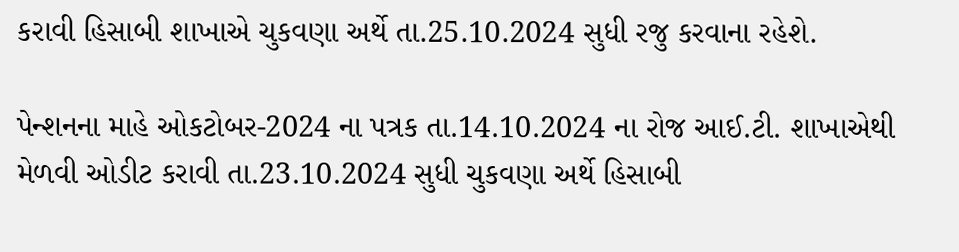કરાવી હિસાબી શાખાએ ચુકવણા અર્થે તા.25.10.2024 સુધી રજુ કરવાના રહેશે.

પેન્શનના માહે ઓકટોબર-2024 ના પત્રક તા.14.10.2024 ના રોજ આઈ.ટી. શાખાએથી મેળવી ઓડીટ કરાવી તા.23.10.2024 સુધી ચુકવણા અર્થે હિસાબી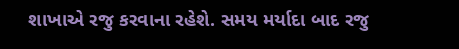શાખાએ રજુ કરવાના રહેશે. સમય મર્યાદા બાદ રજુ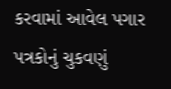કરવામાં આવેલ પગાર પત્રકોનું ચુકવણું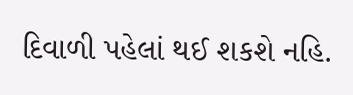દિવાળી પહેલાં થઈ શકશે નહિ.